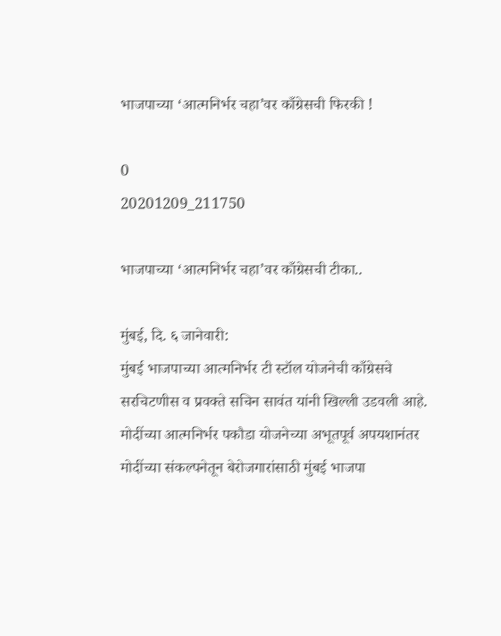भाजपाच्या ‘आत्मनिर्भर चहा’वर काँग्रेसची फिरकी !

0
20201209_211750

भाजपाच्या ‘आत्मनिर्भर चहा’वर काँग्रेसची टीका..

मुंबई, दि. ६ जानेवारी:
मुंबई भाजपाच्या आत्मनिर्भर टी स्टॉल योजनेची काँग्रेसचे सरचिटणीस व प्रवक्ते सचिन सावंत यांनी खिल्ली उडवली आहे. मोदींच्या आत्मनिर्भर पकौडा योजनेच्या अभूतपूर्व अपयशानंतर मोदींच्या संकल्पनेतून बेरोजगारांसाठी मुंबई भाजपा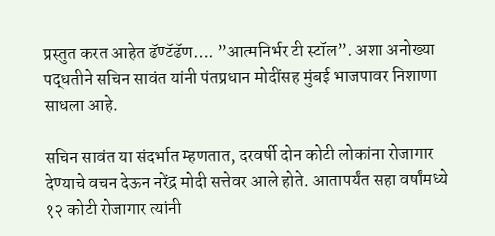प्रस्तुत करत आहेत ढॅण्टॅढॅण…. ”आत्मनिर्भर टी स्टॉल”. अशा अनोख्या पद्धतीने सचिन सावंत यांनी पंतप्रधान मोदींसह मुंबई भाजपावर निशाणा साधला आहे.

सचिन सावंत या संदर्भात म्हणतात, दरवर्षी दोन कोटी लोकांना रोजागार देण्याचे वचन देऊन नरेंद्र मोदी सत्तेवर आले होते. आतापर्यंत सहा वर्षांमध्ये १२ कोटी रोजागार त्यांनी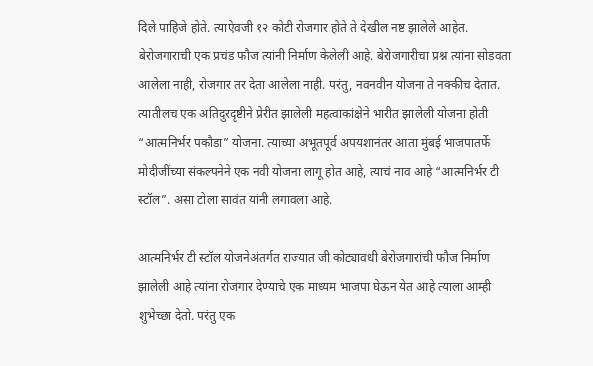दिले पाहिजे होते. त्याऐवजी १२ कोटी रोजगार होते ते देखील नष्ट झालेले आहेत. बेरोजगाराची एक प्रचंड फौज त्यांनी निर्माण केलेली आहे. बेरोजगारीचा प्रश्न त्यांना सोडवता आलेला नाही, रोजगार तर देता आलेला नाही. परंतु, नवनवीन योजना ते नक्कीच देतात. त्यातीलच एक अतिदुरदृष्टीने प्रेरीत झालेली महत्वाकांक्षेने भारीत झालेली योजना होती “आत्मनिर्भर पकौडा” योजना. त्याच्या अभूतपूर्व अपयशानंतर आता मुंबई भाजपातर्फे मोदीजींच्या संकल्पनेने एक नवी योजना लागू होत आहे, त्याचं नाव आहे “आत्मनिर्भर टी स्टॉल”. असा टोला सावंत यांनी लगावला आहे.

आत्मनिर्भर टी स्टॉल योजनेअंतर्गत राज्यात जी कोट्यावधी बेरोजगारांची फौज निर्माण झालेली आहे त्यांना रोजगार देण्याचे एक माध्यम भाजपा घेऊन येत आहे त्याला आम्ही शुभेच्छा देतो. परंतु एक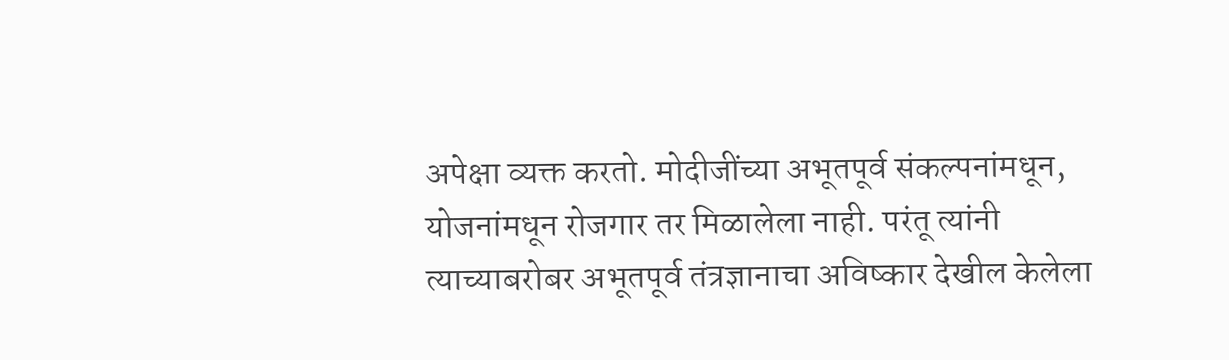अपेक्षा व्यक्त करतो. मोदीजींच्या अभूतपूर्व संकल्पनांमधून, योजनांमधून रोजगार तर मिळालेला नाही. परंतू त्यांनी त्याच्याबरोबर अभूतपूर्व तंत्रज्ञानाचा अविष्कार देखील केलेला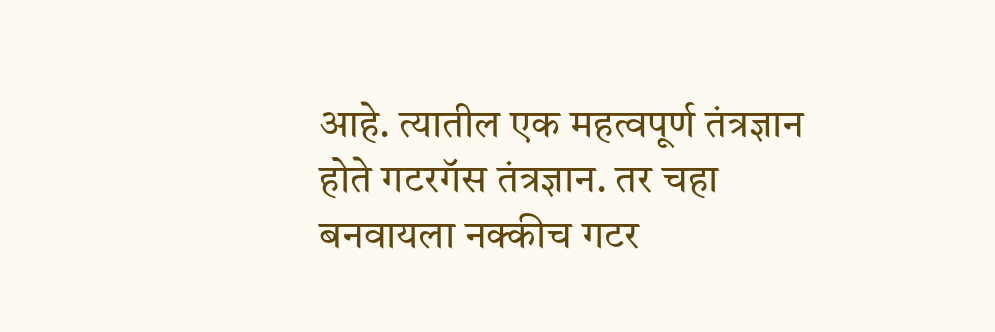आहे. त्यातील एक महत्वपूर्ण तंत्रज्ञान होते गटरगॅस तंत्रज्ञान. तर चहा बनवायला नक्कीच गटर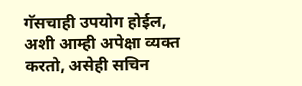गॅसचाही उपयोग होईल, अशी आम्ही अपेक्षा व्यक्त करतो, असेही सचिन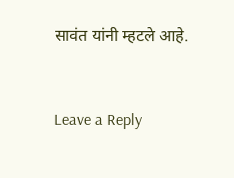सावंत यांनी म्हटले आहे.



Leave a Reply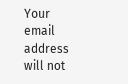Your email address will not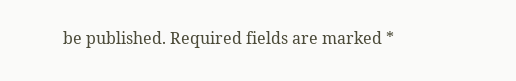be published. Required fields are marked *